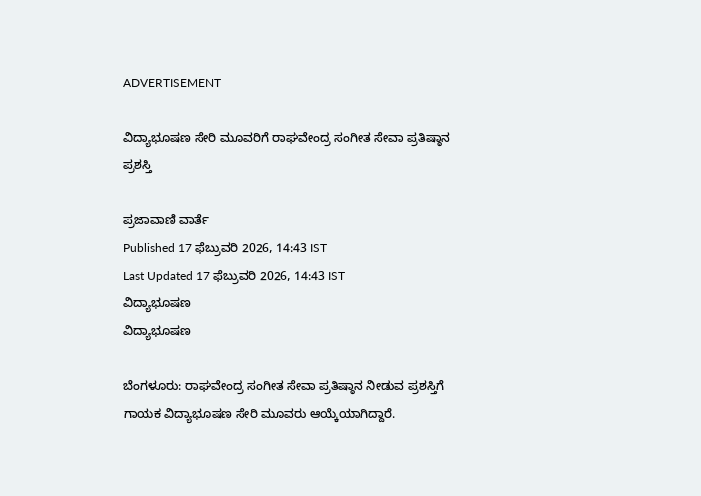ADVERTISEMENT

ವಿದ್ಯಾಭೂಷಣ ಸೇರಿ ಮೂವರಿಗೆ ರಾಘವೇಂದ್ರ ಸಂಗೀತ ಸೇವಾ ಪ್ರತಿಷ್ಠಾನ ಪ್ರಶಸ್ತಿ

ಪ್ರಜಾವಾಣಿ ವಾರ್ತೆ
Published 17 ಫೆಬ್ರುವರಿ 2026, 14:43 IST
Last Updated 17 ಫೆಬ್ರುವರಿ 2026, 14:43 IST
ವಿದ್ಯಾಭೂಷಣ
ವಿದ್ಯಾಭೂಷಣ

ಬೆಂಗಳೂರು: ರಾಘವೇಂದ್ರ ಸಂಗೀತ ಸೇವಾ ಪ್ರತಿಷ್ಠಾನ ನೀಡುವ ಪ್ರಶಸ್ತಿಗೆ ಗಾಯಕ ವಿದ್ಯಾಭೂಷಣ ಸೇರಿ ಮೂವರು ಆಯ್ಕೆಯಾಗಿದ್ದಾರೆ.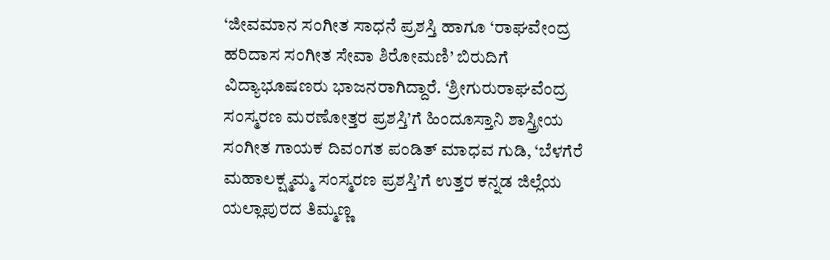‘ಜೀವಮಾನ ಸಂಗೀತ ಸಾಧನೆ ಪ್ರಶಸ್ತಿ ಹಾಗೂ ‘ರಾಘವೇಂದ್ರ ಹರಿದಾಸ ಸಂಗೀತ ಸೇವಾ ಶಿರೋಮಣಿ’ ಬಿರುದಿಗೆ ವಿದ್ಯಾಭೂಷಣರು ಭಾಜನರಾಗಿದ್ದಾರೆ. ‘ಶ್ರೀಗುರುರಾಘವೆಂದ್ರ ಸಂಸ್ಮರಣ ಮರಣೋತ್ತರ ಪ್ರಶಸ್ತಿ’ಗೆ ಹಿಂದೂಸ್ತಾನಿ ಶಾಸ್ತ್ರೀಯ ಸಂಗೀತ ಗಾಯಕ ದಿವಂಗತ ಪಂಡಿತ್ ಮಾಧವ ಗುಡಿ, ‘ಬೆಳಗೆರೆ ಮಹಾಲಕ್ಷ್ಮಮ್ಮ ಸಂಸ್ಮರಣ ಪ್ರಶಸ್ತಿ’ಗೆ ಉತ್ತರ ಕನ್ನಡ ಜಿಲ್ಲೆಯ ಯಲ್ಲಾಪುರದ ತಿಮ್ಮಣ್ಣ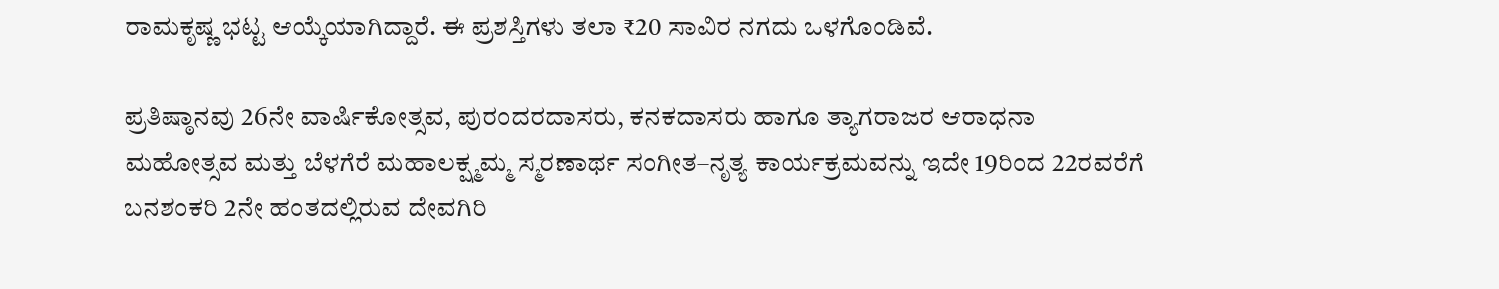ರಾಮಕೃಷ್ಣ ಭಟ್ಟ ಆಯ್ಕೆಯಾಗಿದ್ದಾರೆ. ಈ ಪ್ರಶಸ್ತಿಗಳು ತಲಾ ₹20 ಸಾವಿರ ನಗದು ಒಳಗೊಂಡಿವೆ.

ಪ್ರತಿಷ್ಠಾನವು 26ನೇ ವಾರ್ಷಿಕೋತ್ಸವ, ಪುರಂದರದಾಸರು, ಕನಕದಾಸರು ಹಾಗೂ ತ್ಯಾಗರಾಜರ ಆರಾಧನಾ ಮಹೋತ್ಸವ ಮತ್ತು ಬೆಳಗೆರೆ ಮಹಾಲಕ್ಷ್ಮಮ್ಮ ಸ್ಮರಣಾರ್ಥ ಸಂಗೀತ–ನೃತ್ಯ ಕಾರ್ಯಕ್ರಮವನ್ನು ಇದೇ 19ರಿಂದ 22ರವರೆಗೆ ಬನಶಂಕರಿ 2ನೇ ಹಂತದಲ್ಲಿರುವ ದೇವಗಿರಿ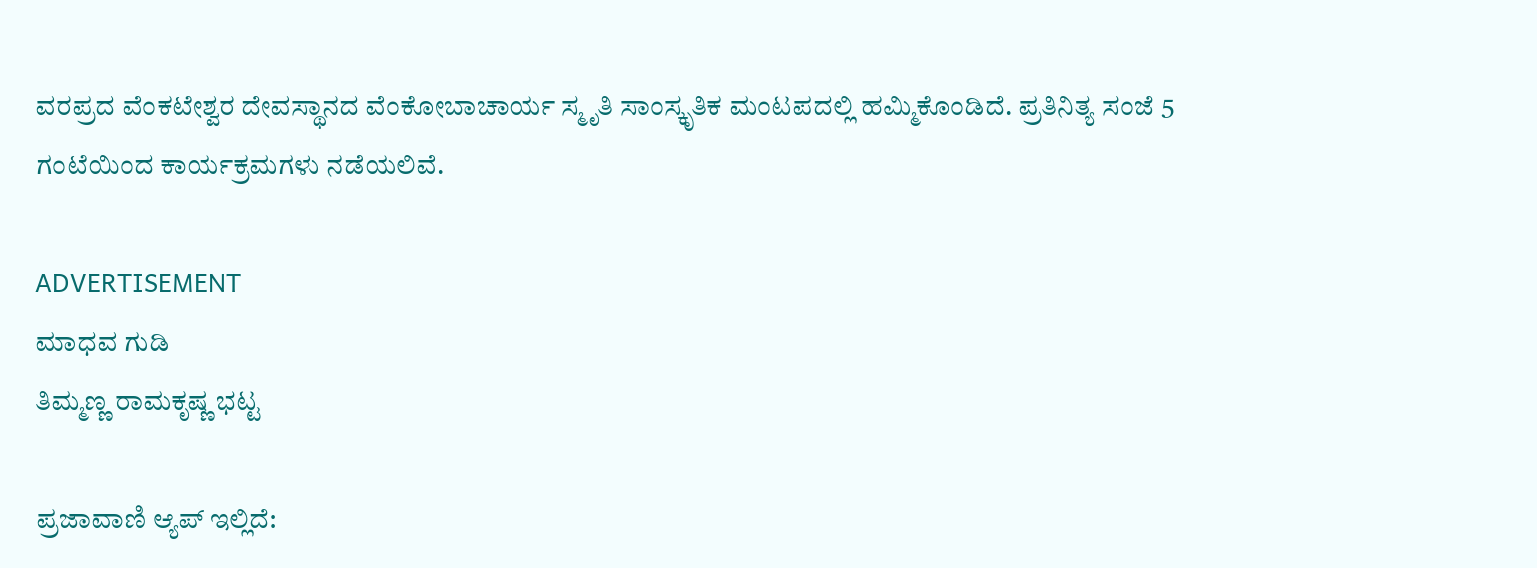ವರಪ್ರದ ವೆಂಕಟೇಶ್ವರ ದೇವಸ್ಥಾನದ ವೆಂಕೋಬಾಚಾರ್ಯ ಸ್ಮೃತಿ ಸಾಂಸ್ಕೃತಿಕ ಮಂಟಪದಲ್ಲಿ ಹಮ್ಮಿಕೊಂಡಿದೆ. ಪ್ರತಿನಿತ್ಯ ಸಂಜೆ 5 ಗಂಟೆಯಿಂದ ಕಾರ್ಯಕ್ರಮಗಳು ನಡೆಯಲಿವೆ.

ADVERTISEMENT
ಮಾಧವ ಗುಡಿ
ತಿಮ್ಮಣ್ಣ ರಾಮಕೃಷ್ಣ ಭಟ್ಟ

ಪ್ರಜಾವಾಣಿ ಆ್ಯಪ್ ಇಲ್ಲಿದೆ: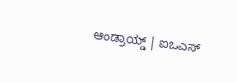ಆಂಡ್ರಾಯ್ಡ್ | ಐಒಎಸ್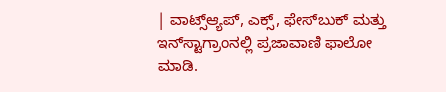| ವಾಟ್ಸ್ಆ್ಯಪ್, ಎಕ್ಸ್, ಫೇಸ್‌ಬುಕ್ ಮತ್ತು ಇನ್‌ಸ್ಟಾಗ್ರಾಂನಲ್ಲಿ ಪ್ರಜಾವಾಣಿ ಫಾಲೋ ಮಾಡಿ.